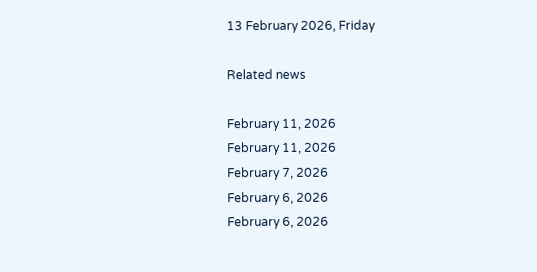13 February 2026, Friday

Related news

February 11, 2026
February 11, 2026
February 7, 2026
February 6, 2026
February 6, 2026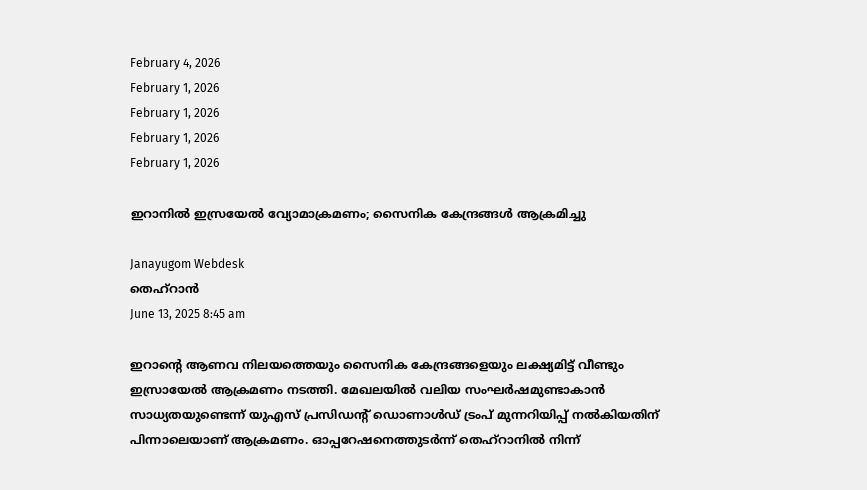February 4, 2026
February 1, 2026
February 1, 2026
February 1, 2026
February 1, 2026

ഇറാനിൽ ഇസ്രയേൽ വ്യോമാക്രമണം; സൈനിക കേന്ദ്രങ്ങൾ ആക്രമിച്ചു

Janayugom Webdesk
തെഹ്റാൻ
June 13, 2025 8:45 am

ഇറാന്റെ ആണവ നിലയത്തെയും സൈനിക കേന്ദ്രങ്ങളെയും ലക്ഷ്യമിട്ട് വീണ്ടും ഇസ്രായേൽ ആക്രമണം നടത്തി. മേഖലയിൽ വലിയ സംഘർഷമുണ്ടാകാൻ സാധ്യതയുണ്ടെന്ന് യുഎസ് പ്രസിഡന്റ് ഡൊണാൾഡ് ട്രംപ് മുന്നറിയിപ്പ് നൽകിയതിന് പിന്നാലെയാണ് ആക്രമണം. ഓപ്പറേഷനെത്തുടർന്ന് തെഹ്റാനിൽ നിന്ന്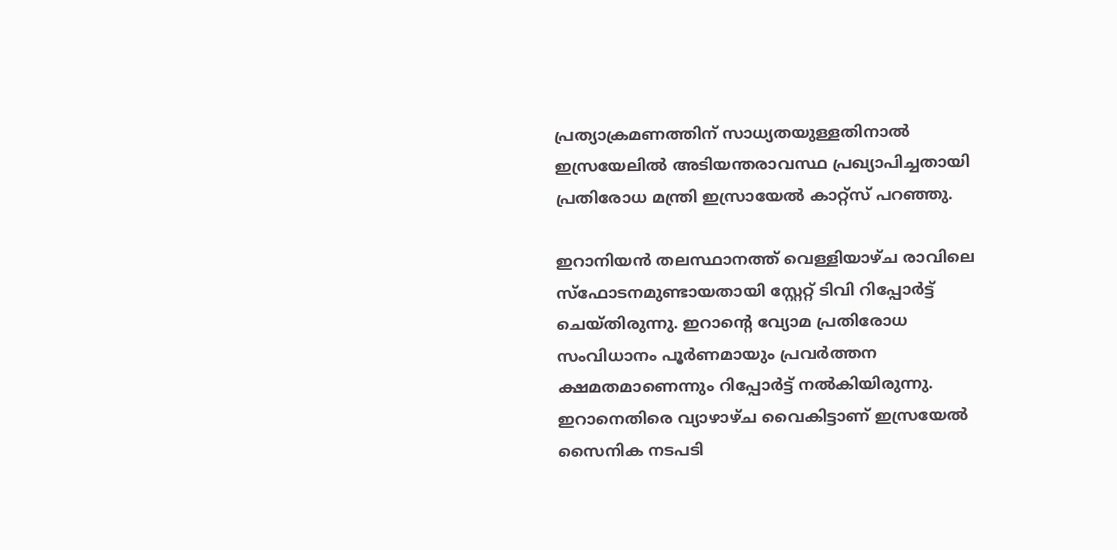പ്രത്യാക്രമണത്തിന് സാധ്യതയുള്ളതിനാൽ ഇസ്രയേലിൽ അടിയന്തരാവസ്ഥ പ്രഖ്യാപിച്ചതായി പ്രതിരോധ മന്ത്രി ഇസ്രായേൽ കാറ്റ്സ് പറഞ്ഞു.

ഇറാനിയൻ തലസ്ഥാനത്ത് വെള്ളിയാഴ്ച രാവിലെ സ്ഫോടനമുണ്ടായതായി സ്റ്റേറ്റ് ടിവി റിപ്പോർട്ട് ചെയ്തിരുന്നു. ഇറാന്റെ വ്യോമ പ്രതിരോധ സംവിധാനം പൂർണമായും പ്രവർത്തന ക്ഷമതമാണെന്നും റിപ്പോർട്ട് നല്‍കിയിരുന്നു. ഇറാനെതിരെ വ്യാഴാഴ്ച വൈകിട്ടാണ് ഇസ്രയേൽ സൈനിക നടപടി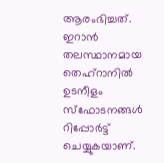ആരംഭിച്ചത്. ഇറാൻ തലസ്ഥാനമായ തെഹ്‌റാനിൽ ഉടനീളം സ്‌ഫോടനങ്ങൾ റിപ്പോർട്ട് ചെയ്യുകയാണ്.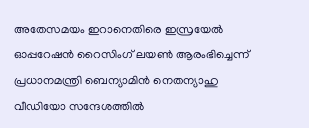അതേസമയം ഇറാനെതിരെ ഇസ്രയേൽ ഓപ്പറേഷൻ റൈസിംഗ് ലയൺ ആരംഭിച്ചെന്ന് പ്രധാനമന്ത്രി ബെന്യാമിൻ നെതന്യാഹു വീഡിയോ സന്ദേശത്തിൽ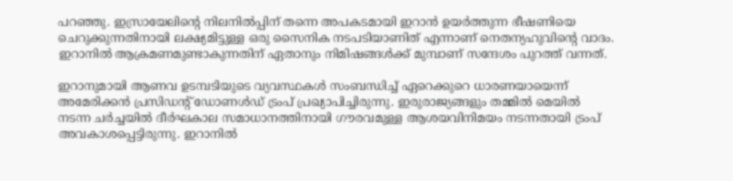പറഞ്ഞു. ഇസ്രായേലിന്റെ നിലനിൽപ്പിന് തന്നെ അപകടമായി ഇറാൻ ഉയർത്തുന്ന ഭീഷണിയെ ചെറുക്കുന്നതിനായി ലക്ഷ്യമിട്ടുള്ള ഒരു സൈനിക നടപടിയാണിത് എന്നാണ് നെതന്യഹുവിന്റെ വാദം. ഇറാനിൽ ആക്രമണമുണ്ടാകുന്നതിന് ഏതാനും നിമിഷങ്ങൾക്ക് മുമ്പാണ് സന്ദേശം പുറത്ത് വന്നത്.

ഇറാനുമായി ആണവ ഉടമ്പടിയുടെ വ്യവസ്ഥകൾ സംബന്ധിച്ച്‌ ഏറെക്കുറെ ധാരണയായെന്ന്‌ അമേരിക്കൻ പ്രസിഡന്റ്‌ ഡോണൾഡ്‌ ട്രംപ്‌ പ്രഖ്യാപിച്ചിരുന്നു. ഇരുരാജ്യങ്ങളും തമ്മിൽ മെയിൽ നടന്ന ചർച്ചയിൽ ദീർഘകാല സമാധാനത്തിനായി ഗൗരവമുള്ള ആശയവിനിമയം നടന്നതായി ട്രംപ്‌ അവകാശപ്പെട്ടിരുന്നു. ഇറാനിൽ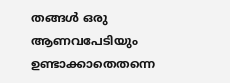തങ്ങൾ ഒരു ആണവപേടിയും ഉണ്ടാക്കാതെതന്നെ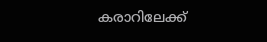കരാറിലേക്ക്‌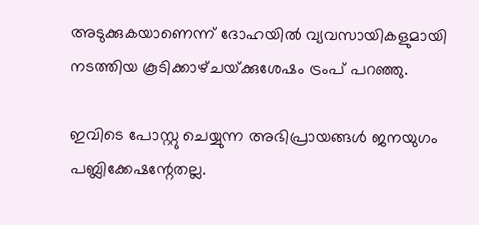അടുക്കുകയാണെന്ന്‌ ദോഹയിൽ വ്യവസായികളുമായി നടത്തിയ കൂടിക്കാഴ്‌ചയ്‌ക്കുശേഷം ട്രംപ് പറഞ്ഞു.

ഇവിടെ പോസ്റ്റു ചെയ്യുന്ന അഭിപ്രായങ്ങള്‍ ജനയുഗം പബ്ലിക്കേഷന്റേതല്ല.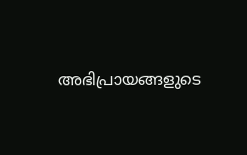അഭിപ്രായങ്ങളുടെ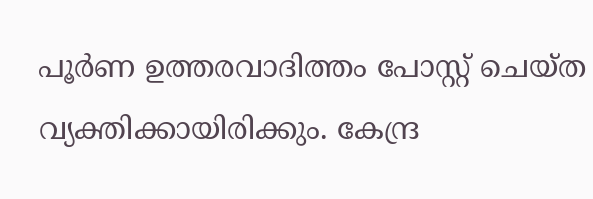പൂര്‍ണ ഉത്തരവാദിത്തം പോസ്റ്റ് ചെയ്ത വ്യക്തിക്കായിരിക്കും. കേന്ദ്ര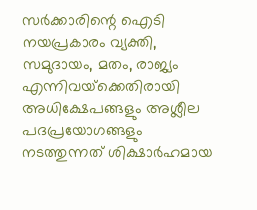സര്‍ക്കാരിന്റെ ഐടി നയപ്രകാരം വ്യക്തി, സമുദായം, മതം, രാജ്യം എന്നിവയ്‌ക്കെതിരായി അധിക്ഷേപങ്ങളും അശ്ലീല പദപ്രയോഗങ്ങളും നടത്തുന്നത് ശിക്ഷാര്‍ഹമായ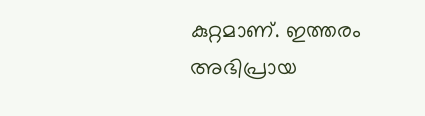കുറ്റമാണ്. ഇത്തരം അഭിപ്രായ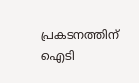പ്രകടനത്തിന് ഐടി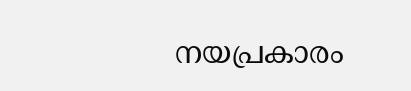നയപ്രകാരം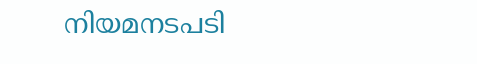നിയമനടപടി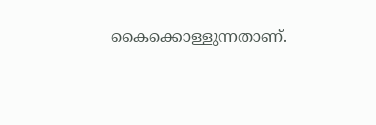കൈക്കൊള്ളുന്നതാണ്.